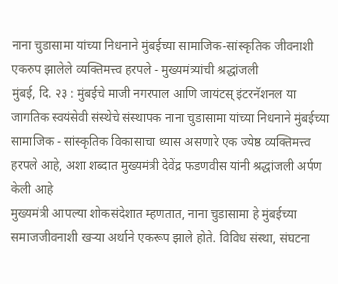नाना चुडासामा यांच्या निधनाने मुंबईच्या सामाजिक-सांस्कृतिक जीवनाशी एकरुप झालेले व्यक्तिमत्त्व हरपले - मुख्यमंत्र्यांची श्रद्धांजली
मुंबई, दि. २३ : मुंबईचे माजी नगरपाल आणि जायंटस् इंटरनॅशनल या जागतिक स्वयंसेवी संस्थेचे संस्थापक नाना चुडासामा यांच्या निधनाने मुंबईच्या सामाजिक - सांस्कृतिक विकासाचा ध्यास असणारे एक ज्येष्ठ व्यक्तिमत्त्व हरपले आहे, अशा शब्दात मुख्यमंत्री देवेंद्र फडणवीस यांनी श्रद्धांजली अर्पण केली आहे
मुख्यमंत्री आपल्या शोकसंदेशात म्हणतात, नाना चुडासामा हे मुंबईच्या समाजजीवनाशी खऱ्या अर्थाने एकरूप झाले होते. विविध संस्था, संघटना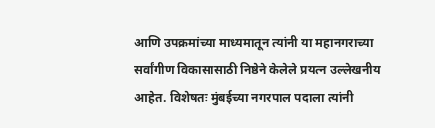आणि उपक्रमांच्या माध्यमातून त्यांनी या महानगराच्या सर्वांगीण विकासासाठी निष्ठेने केलेले प्रयत्न उल्लेखनीय आहेत. विशेषतः मुंबईच्या नगरपाल पदाला त्यांनी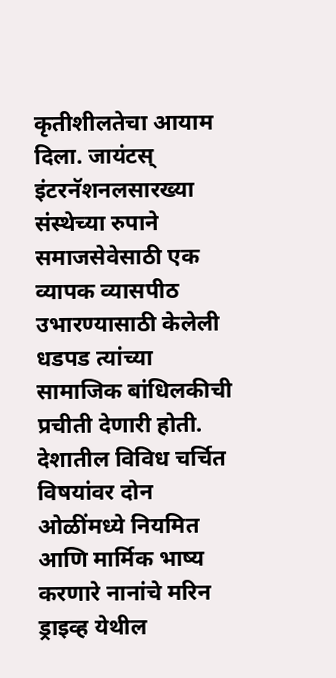कृतीशीलतेचा आयाम दिला. जायंटस् इंटरनॅशनलसारख्या संस्थेच्या रुपाने समाजसेवेसाठी एक व्यापक व्यासपीठ उभारण्यासाठी केलेली धडपड त्यांच्या सामाजिक बांधिलकीची प्रचीती देणारी होती. देशातील विविध चर्चित विषयांवर दोन ओळींमध्ये नियमित आणि मार्मिक भाष्य करणारे नानांचे मरिन ड्राइव्ह येथील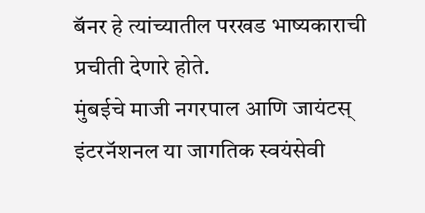बॅनर हे त्यांच्यातील परखड भाष्यकाराची प्रचीती देणारे होते.
मुंबईचे माजी नगरपाल आणि जायंटस् इंटरनॅशनल या जागतिक स्वयंसेवी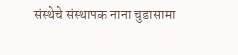संस्थेचे संस्थापक नाना चुडासामा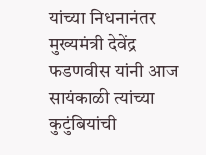यांच्या निधनानंतर मुख्यमंत्री देवेंद्र फडणवीस यांनी आज सायंकाळी त्यांच्या कुटुंबियांची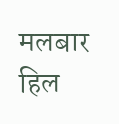मलबार हिल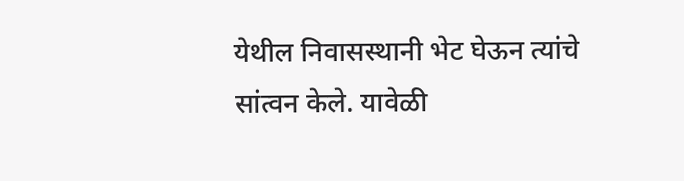येथील निवासस्थानी भेट घेऊन त्यांचे सांत्वन केले. यावेळी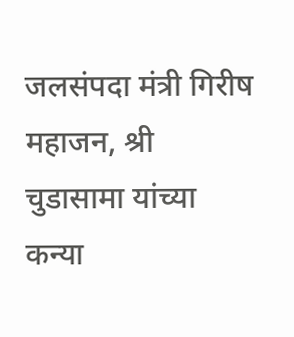जलसंपदा मंत्री गिरीष महाजन, श्री चुडासामा यांच्या कन्या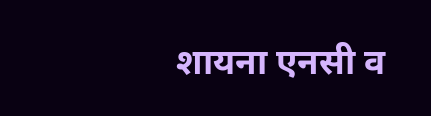शायना एनसी व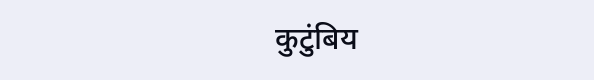कुटुंबिय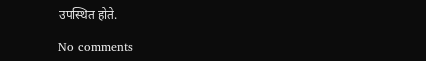उपस्थित होते.

No comments